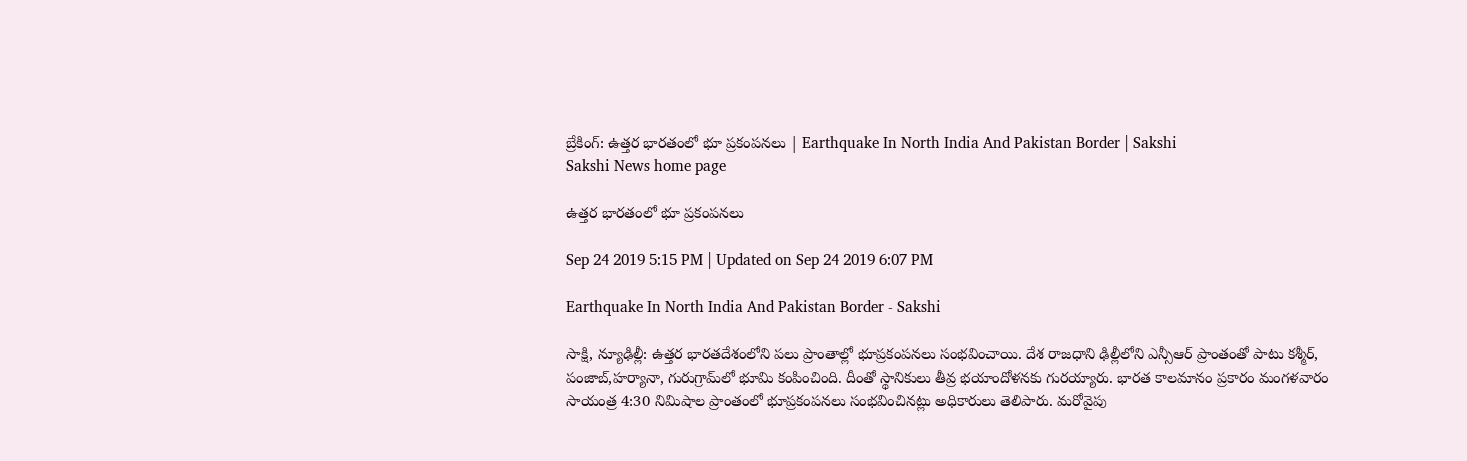బ్రేకింగ్‌: ఉత్తర భారతంలో భూ ప్రకంపనలు | Earthquake In North India And Pakistan Border | Sakshi
Sakshi News home page

ఉత్తర భారతంలో భూ ప్రకంపనలు

Sep 24 2019 5:15 PM | Updated on Sep 24 2019 6:07 PM

Earthquake In North India And Pakistan Border - Sakshi

సాక్షి, న్యూఢిల్లీ: ఉత్తర భారతదేశంలోని పలు ప్రాంతాల్లో భూప్రకంపనలు సంభవించాయి. దేశ రాజధాని ఢిల్లీలోని ఎన్సీఆర్‌ ప్రాంతంతో పాటు కశ్మీర్‌, పంజాబ్‌,హర్యానా, గురుగ్రామ్‌లో భూమి కంపించింది. దీంతో స్థానికులు తీవ్ర భయాందోళనకు గురయ్యారు. భారత కాలమానం ప్రకారం మంగళవారం సాయంత్ర 4:30 నిమిషాల ప్రాంతంలో భూప్రకంపనలు సంభవించినట్లు అధికారులు తెలిపారు. మరోవైపు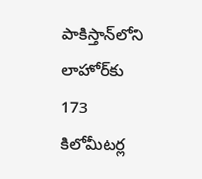పాకిస్తాన్‌లోని లాహోర్‌కు 173 కిలోమీటర్ల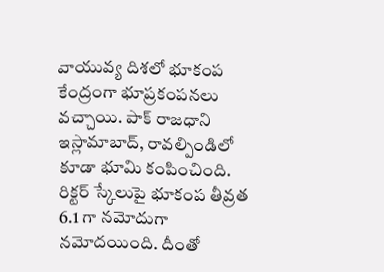వాయువ్య దిశలో భూకంప కేంద్రంగా భూప్రకంపనలు వచ్చాయి. పాక్‌ రాజధాని ఇస్లామాబాద్‌, రావల్పిండిలో కూడా భూమి కంపించింది. రిక్టర్ స్కేలుపై భూకంప తీవ్రత 6.1 గా నమోదుగా నమోదయింది. దీంతో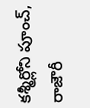కశ్మీర్లోని పూంచ్, రాజౌరీ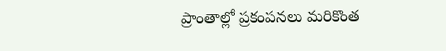ప్రాంతాల్లో ప్రకంపనలు మరికొంత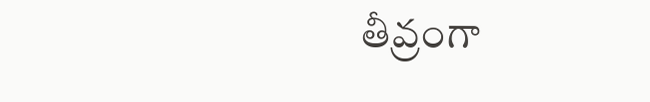తీవ్రంగా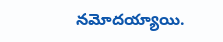నమోదయ్యాయి.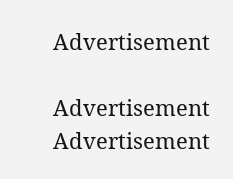Advertisement

Advertisement
Advertisement